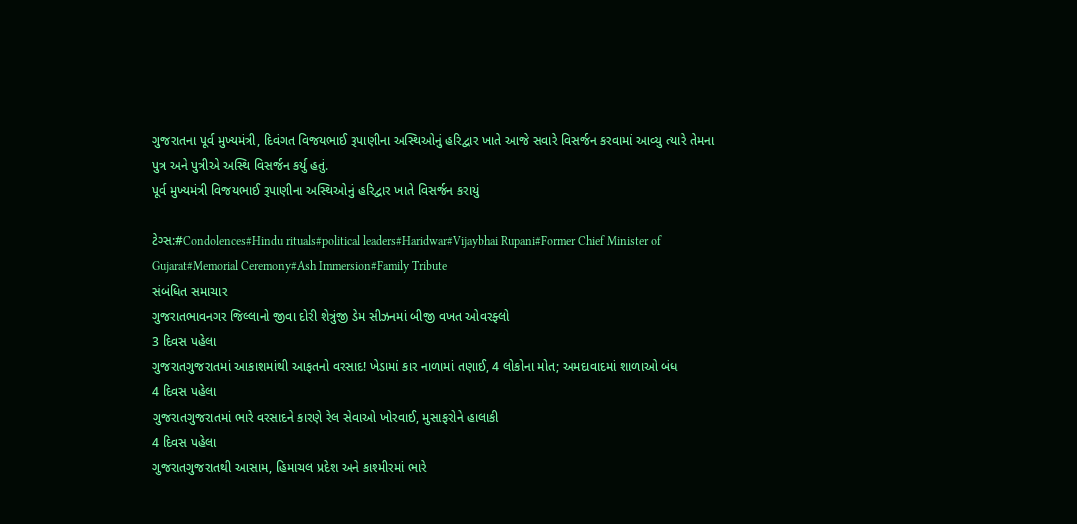ગુજરાતના પૂર્વ મુખ્યમંત્રી, દિવંગત વિજયભાઈ રૂપાણીના અસ્થિઓનું હરિદ્વાર ખાતે આજે સવારે વિસર્જન કરવામાં આવ્યુ ત્યારે તેમના પુત્ર અને પુત્રીએ અસ્થિ વિસર્જન કર્યુ હતું.
પૂર્વ મુખ્યમંત્રી વિજયભાઈ રૂપાણીના અસ્થિઓનું હરિદ્વાર ખાતે વિસર્જન કરાયું

ટેગ્સ:#Condolences#Hindu rituals#political leaders#Haridwar#Vijaybhai Rupani#Former Chief Minister of Gujarat#Memorial Ceremony#Ash Immersion#Family Tribute
સંબંધિત સમાચાર
ગુજરાતભાવનગર જિલ્લાનો જીવા દોરી શેત્રુંજી ડેમ સીઝનમાં બીજી વખત ઓવરફ્લો
3 દિવસ પહેલા
ગુજરાતગુજરાતમાં આકાશમાંથી આફતનો વરસાદ! ખેડામાં કાર નાળામાં તણાઈ, 4 લોકોના મોત; અમદાવાદમાં શાળાઓ બંધ
4 દિવસ પહેલા
ગુજરાતગુજરાતમાં ભારે વરસાદને કારણે રેલ સેવાઓ ખોરવાઈ, મુસાફરોને હાલાકી
4 દિવસ પહેલા
ગુજરાતગુજરાતથી આસામ, હિમાચલ પ્રદેશ અને કાશ્મીરમાં ભારે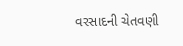વરસાદની ચેતવણી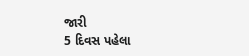જારી
5 દિવસ પહેલા